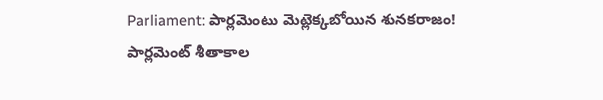Parliament: పార్లమెంటు మెట్లెక్కబోయిన శునకరాజం!
పార్లమెంట్ శీతాకాల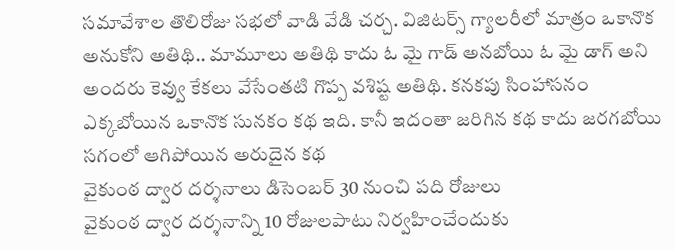సమావేశాల తొలిరోజు సభలో వాడి వేడి చర్చ. విజిటర్స్ గ్యాలరీలో మాత్రం ఒకానొక అనుకోని అతిథి.. మామూలు అతిథి కాదు ఓ మై గాడ్ అనబోయి ఓ మై డాగ్ అని అందరు కెవ్వు కేకలు వేసేంతటి గొప్ప వశిష్ట అతిథి. కనకపు సింహాసనం ఎక్కబోయిన ఒకానొక సునకం కథ ఇది. కానీ ఇదంతా జరిగిన కథ కాదు జరగబోయి సగంలో ఆగిపోయిన అరుదైన కథ
వైకుంఠ ద్వార దర్శనాలు డిసెంబర్ 30 నుంచి పది రోజులు
వైకుంఠ ద్వార దర్శనాన్ని 10 రోజులపాటు నిర్వహించేందుకు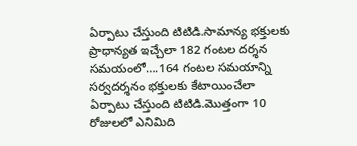ఏర్పాటు చేస్తుంది టిటిడి.సామాన్య భక్తులకు ప్రాధాన్యత ఇచ్చేలా 182 గంటల దర్శన సమయంలో….164 గంటల సమయాన్ని సర్వదర్శనం భక్తులకు కేటాయించేలా ఏర్పాటు చేస్తుంది టిటిడి.మొత్తంగా 10 రోజులలో ఎనిమిది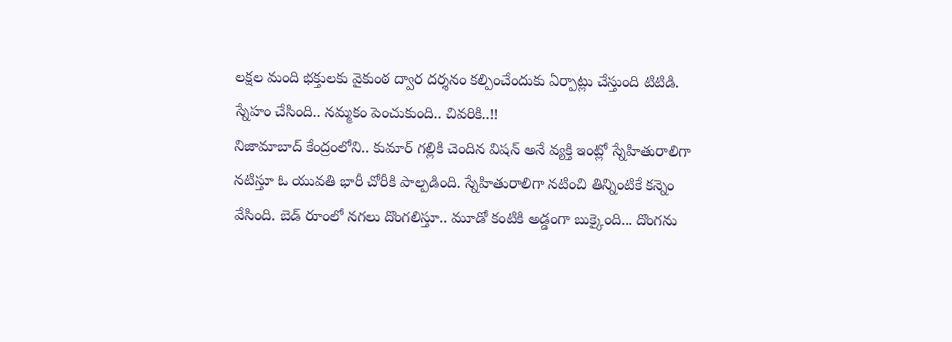లక్షల మంది భక్తులకు వైకుంఠ ద్వార దర్శనం కల్పించేందుకు ఏర్పాట్లు చేస్తుంది టిటిడి.
స్నేహం చేసింది.. నమ్మకం పెంచుకుంది.. చివరికి..!!
నిజామాబాద్ కేంద్రంలోని.. కుమార్ గల్లికి చెందిన విషన్ అనే వ్యక్తి ఇంట్లో స్నేహితురాలిగా నటిస్తూ ఓ యువతి భారీ చోరీకి పాల్పడింది. స్నేహితురాలిగా నటించి తిన్నింటికే కన్నెం వేసింది. బెడ్ రూంలో నగలు దొంగలిస్తూ.. మూడో కంటికి అడ్డంగా బుక్కైంది... దొంగను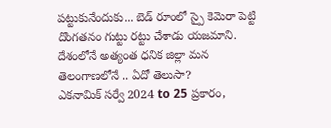పట్టుకునేందుకు... బెడ్ రూంలో స్పై కెమెరా పెట్టి దొంగతనం గుట్టు రట్టు చేశాడు యజమాని.
దేశంలోనే అత్యంత ధనిక జిల్లా మన తెలంగాణలోనే .. ఏదో తెలుసా?
ఎకనామిక్ సర్వే 2024 to 25 ప్రకారం,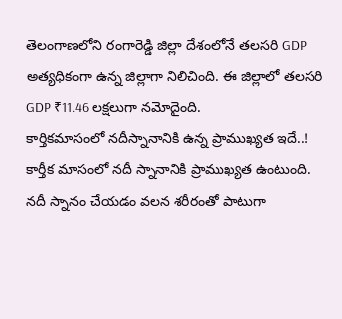తెలంగాణలోని రంగారెడ్డి జిల్లా దేశంలోనే తలసరి GDP అత్యధికంగా ఉన్న జిల్లాగా నిలిచింది. ఈ జిల్లాలో తలసరి GDP ₹11.46 లక్షలుగా నమోదైంది.
కార్తికమాసంలో నదీస్నానానికి ఉన్న ప్రాముఖ్యత ఇదే..!
కార్తీక మాసంలో నదీ స్నానానికి ప్రాముఖ్యత ఉంటుంది. నదీ స్నానం చేయడం వలన శరీరంతో పాటుగా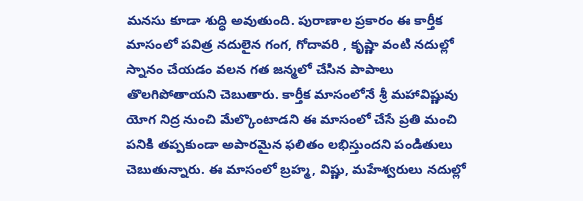మనసు కూడా శుద్ధి అవుతుంది. పురాణాల ప్రకారం ఈ కార్తీక మాసంలో పవిత్ర నదులైన గంగ, గోదావరి , కృష్ణా వంటి నదుల్లో స్నానం చేయడం వలన గత జన్మలో చేసిన పాపాలు తొలగిపోతాయని చెబుతారు. కార్తీక మాసంలోనే శ్రీ మహావిష్ణువు యోగ నిద్ర నుంచి మేల్కొంటాడని ఈ మాసంలో చేసే ప్రతి మంచి పనికి తప్పకుండా అపారమైన ఫలితం లభిస్తుందని పండితులు చెబుతున్నారు. ఈ మాసంలో బ్రహ్మ, విష్ణు, మహేశ్వరులు నదుల్లో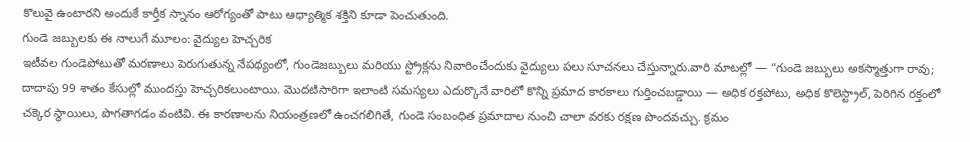కొలువై ఉంటారని అందుకే కార్తీక స్నానం ఆరోగ్యంతో పాటు ఆధ్యాత్మిక శక్తిని కూడా పెంచుతుంది.
గుండె జబ్బులకు ఈ నాలుగే మూలం: వైద్యుల హెచ్చరిక
ఇటీవల గుండెపోటుతో మరణాలు పెరుగుతున్న నేపథ్యంలో, గుండెజబ్బులు మరియు స్ట్రోక్లను నివారించేందుకు వైద్యులు పలు సూచనలు చేస్తున్నారు.వారి మాటల్లో — “గుండె జబ్బులు అకస్మాత్తుగా రావు; దాదాపు 99 శాతం కేసుల్లో ముందస్తు హెచ్చరికలుంటాయి. మొదటిసారిగా ఇలాంటి సమస్యలు ఎదుర్కొనే వారిలో కొన్ని ప్రమాద కారకాలు గుర్తించబడ్డాయి — అధిక రక్తపోటు, అధిక కొలెస్ట్రాల్, పెరిగిన రక్తంలో చక్కెర స్థాయిలు, పొగతాగడం వంటివి. ఈ కారణాలను నియంత్రణలో ఉంచగలిగితే, గుండె సంబంధిత ప్రమాదాల నుంచి చాలా వరకు రక్షణ పొందవచ్చు. క్రమం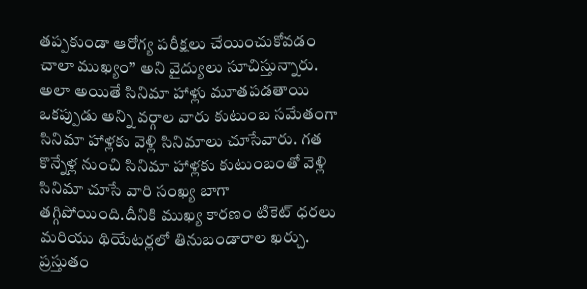తప్పకుండా ఆరోగ్య పరీక్షలు చేయించుకోవడం చాలా ముఖ్యం” అని వైద్యులు సూచిస్తున్నారు.
అలా అయితే సినిమా హాళ్లు మూతపడతాయి
ఒకప్పుడు అన్ని వర్గాల వారు కుటుంబ సమేతంగా సినిమా హాళ్లకు వెళ్లి సినిమాలు చూసేవారు. గత కొన్నేళ్ల నుంచి సినిమా హాళ్లకు కుటుంబంతో వెళ్లి సినిమా చూసే వారి సంఖ్య బాగా తగ్గిపోయింది.దీనికి ముఖ్య కారణం టికెట్ ధరలు మరియు థియేటర్లలో తినుబండారాల ఖర్చు. ప్రస్తుతం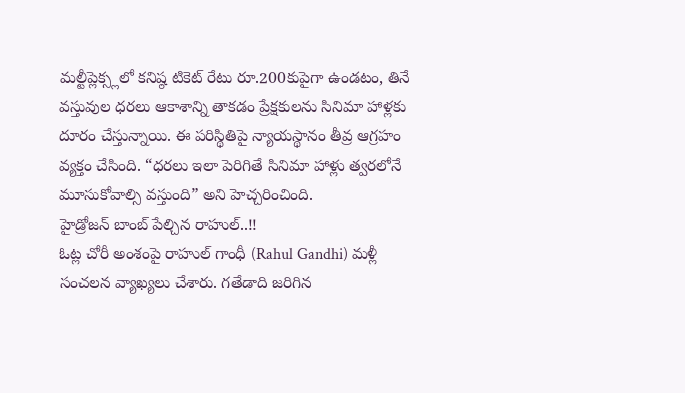మల్టీప్లెక్స్లలో కనిష్ఠ టికెట్ రేటు రూ.200కుపైగా ఉండటం, తినే వస్తువుల ధరలు ఆకాశాన్ని తాకడం ప్రేక్షకులను సినిమా హాళ్లకు దూరం చేస్తున్నాయి. ఈ పరిస్థితిపై న్యాయస్థానం తీవ్ర ఆగ్రహం వ్యక్తం చేసింది. “ధరలు ఇలా పెరిగితే సినిమా హాళ్లు త్వరలోనే మూసుకోవాల్సి వస్తుంది” అని హెచ్చరించింది.
హైడ్రోజన్ బాంబ్ పేల్చిన రాహుల్..!!
ఓట్ల చోరీ అంశంపై రాహుల్ గాంధీ (Rahul Gandhi) మళ్లీ సంచలన వ్యాఖ్యలు చేశారు. గతేడాది జరిగిన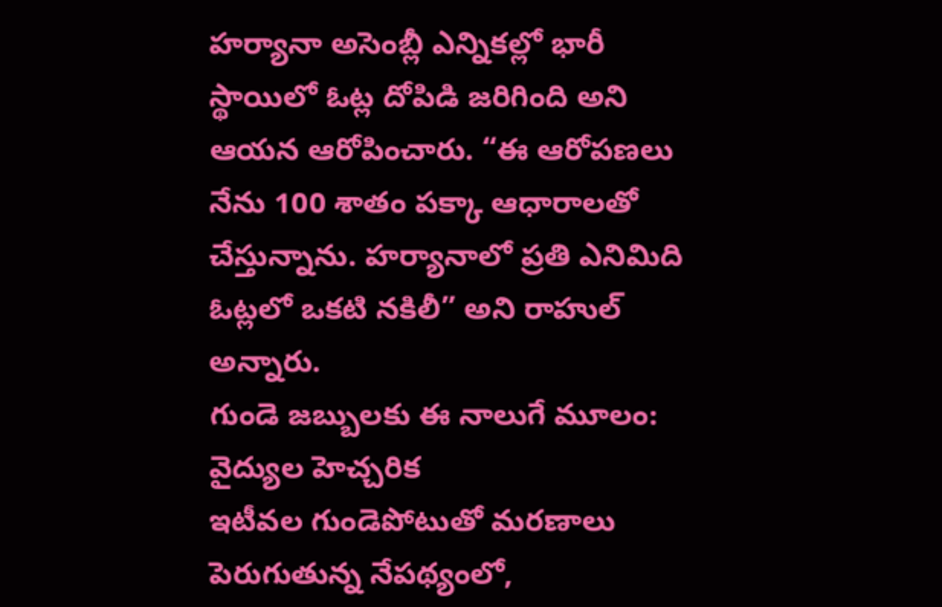హర్యానా అసెంబ్లీ ఎన్నికల్లో భారీ స్థాయిలో ఓట్ల దోపిడి జరిగింది అని ఆయన ఆరోపించారు. “ఈ ఆరోపణలు నేను 100 శాతం పక్కా ఆధారాలతో చేస్తున్నాను. హర్యానాలో ప్రతి ఎనిమిది ఓట్లలో ఒకటి నకిలీ” అని రాహుల్ అన్నారు.
గుండె జబ్బులకు ఈ నాలుగే మూలం: వైద్యుల హెచ్చరిక
ఇటీవల గుండెపోటుతో మరణాలు పెరుగుతున్న నేపథ్యంలో,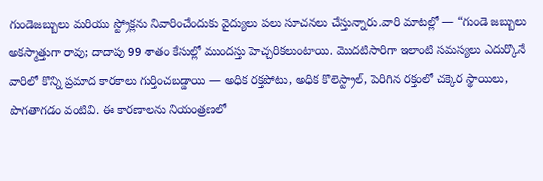గుండెజబ్బులు మరియు స్ట్రోక్లను నివారించేందుకు వైద్యులు పలు సూచనలు చేస్తున్నారు.వారి మాటల్లో — “గుండె జబ్బులు అకస్మాత్తుగా రావు; దాదాపు 99 శాతం కేసుల్లో ముందస్తు హెచ్చరికలుంటాయి. మొదటిసారిగా ఇలాంటి సమస్యలు ఎదుర్కొనే వారిలో కొన్ని ప్రమాద కారకాలు గుర్తించబడ్డాయి — అధిక రక్తపోటు, అధిక కొలెస్ట్రాల్, పెరిగిన రక్తంలో చక్కెర స్థాయిలు, పొగతాగడం వంటివి. ఈ కారణాలను నియంత్రణలో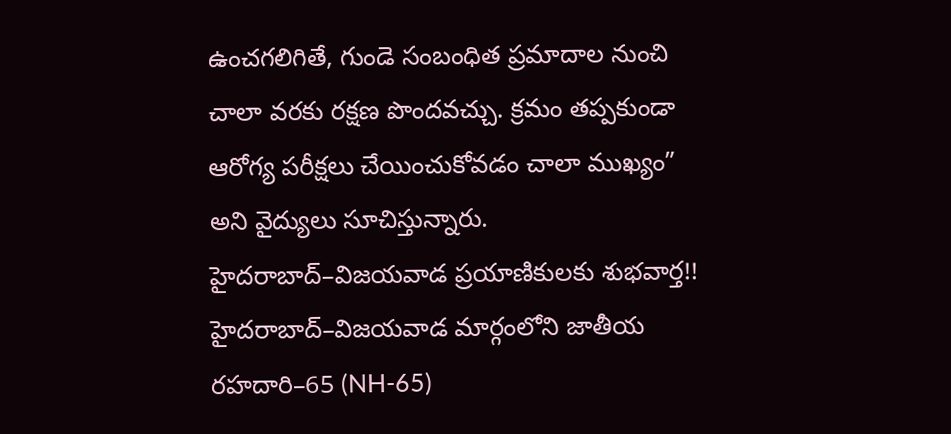ఉంచగలిగితే, గుండె సంబంధిత ప్రమాదాల నుంచి చాలా వరకు రక్షణ పొందవచ్చు. క్రమం తప్పకుండా ఆరోగ్య పరీక్షలు చేయించుకోవడం చాలా ముఖ్యం” అని వైద్యులు సూచిస్తున్నారు.
హైదరాబాద్–విజయవాడ ప్రయాణికులకు శుభవార్త!!
హైదరాబాద్–విజయవాడ మార్గంలోని జాతీయ రహదారి–65 (NH-65)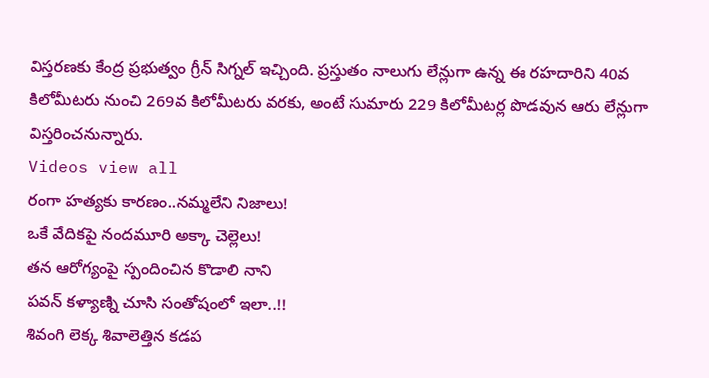విస్తరణకు కేంద్ర ప్రభుత్వం గ్రీన్ సిగ్నల్ ఇచ్చింది. ప్రస్తుతం నాలుగు లేన్లుగా ఉన్న ఈ రహదారిని 40వ కిలోమీటరు నుంచి 269వ కిలోమీటరు వరకు, అంటే సుమారు 229 కిలోమీటర్ల పొడవున ఆరు లేన్లుగా విస్తరించనున్నారు.
Videos view all
రంగా హత్యకు కారణం..నమ్మలేని నిజాలు!
ఒకే వేదికపై నందమూరి అక్కా చెల్లెలు!
తన ఆరోగ్యంపై స్పందించిన కొడాలి నాని
పవన్ కళ్యాణ్ని చూసి సంతోషంలో ఇలా..!!
శివంగి లెక్క శివాలెత్తిన కడప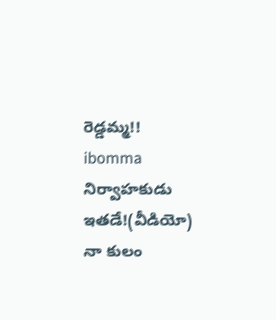రెడ్డమ్మ!!
ibomma నిర్వాహకుడు ఇతడే!(వీడియో)
నా కులం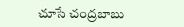చూసే చంద్రబాబు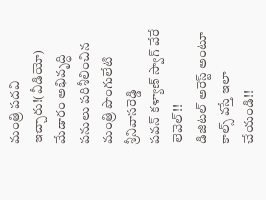మంత్రి పదవి ఇచ్చారు!(వీడియో)
మేడారం అభివృద్ధి పనులు పరిశీలించిన మంత్రి పొంగులేటి శ్రీనివాసరెడ్డి
పవన్ కళ్యాణ్ స్వాగ్ వేరే లెవెల్!!
డిజిటల్ అరెస్ట్ అంటూ కాల్స్ వస్తే ఇలా చేయండి!!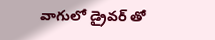వాగులో డ్రైవర్ తో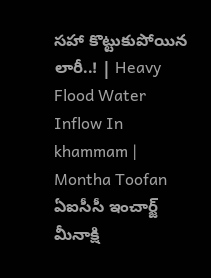సహా కొట్టుకుపోయిన లారీ..! | Heavy Flood Water Inflow In khammam | Montha Toofan
ఏఐసీసీ ఇంచార్జ్ మీనాక్షి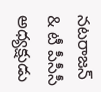నటరాజన్ & టీ పీసీసీ అధ్యక్షుడు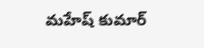మహేష్ కుమార్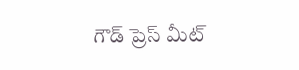గౌడ్ ప్రెస్ మీట్